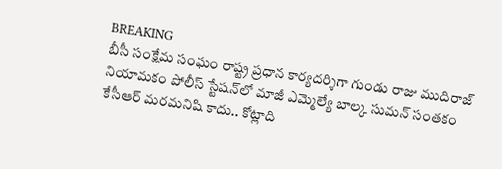BREAKING
బీసీ సంక్షేమ సంఘం రాష్ట్ర ప్రధాన కార్యదర్శిగా గుండు రాజు ముదిరాజ్ నియామకం పోలీస్ స్టేషన్‌లో మాజీ ఎమ్మెల్యే బాల్క సుమన్ సంతకం కేసీఆర్ మరమనిషి కాదు.. కోట్లాది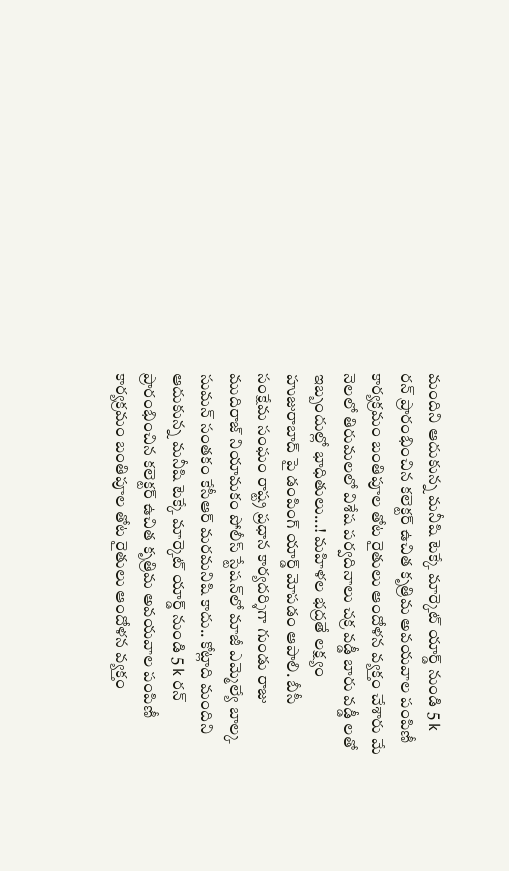మందిని ఆదుకున్న మనీషి టెక్కే మార్కెట్ యార్డ్ నుండి 5 k రన్ ప్రారంభించిన కలెక్టర్ ఉచిత కృత్రిమ అవయవాల పంపిణీ కార్యక్రమం బంతిపూల తోట రైతులు ఆందోళన వ్యక్తం చేశారు మే నెల‌లో తిరుమ‌ల‌లో విశేష ప‌ర్వ‌దినాలు చక్ర వడ్డీ బారు వడ్డీ లతో ఇబ్బందుల్లో భాధితులు...! మహిళల భద్రతే లక్ష్యం హుజురాబాద్ పై డంపింగ్ యార్డ్ మోపడం ఆపాలి. బీసీ సంక్షేమ సంఘం రాష్ట్ర ప్రధాన కార్యదర్శిగా గుండు రాజు ముదిరాజ్ నియామకం పోలీస్ స్టేషన్‌లో మాజీ ఎమ్మెల్యే బాల్క సుమన్ సంతకం కేసీఆర్ మరమనిషి కాదు.. కోట్లాది మందిని ఆదుకున్న మనీషి టెక్కే మార్కెట్ యార్డ్ నుండి 5 k రన్ ప్రారంభించిన కలెక్టర్ ఉచిత కృత్రిమ అవయవాల పంపిణీ కార్యక్రమం బంతిపూల తోట రైతులు ఆందోళన వ్యక్తం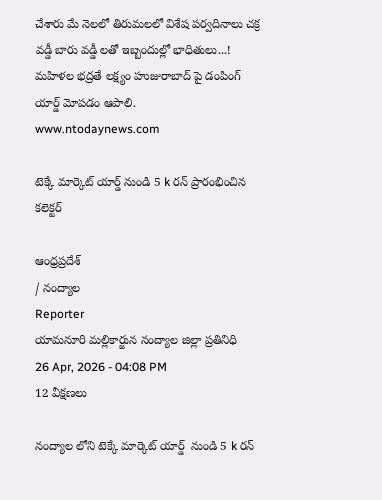చేశారు మే నెల‌లో తిరుమ‌ల‌లో విశేష ప‌ర్వ‌దినాలు చక్ర వడ్డీ బారు వడ్డీ లతో ఇబ్బందుల్లో భాధితులు...! మహిళల భద్రతే లక్ష్యం హుజురాబాద్ పై డంపింగ్ యార్డ్ మోపడం ఆపాలి.
www.ntodaynews.com

టెక్కే మార్కెట్ యార్డ్ నుండి 5 k రన్ ప్రారంభించిన కలెక్టర్

ఆంధ్రప్రదేశ్
/ నంద్యాల
Reporter
యామనూరి మల్లికార్జున నంద్యాల జిల్లా ప్రతినిధి
26 Apr, 2026 - 04:08 PM
12 వీక్షణలు

నంద్యాల లోని టెక్కే మార్కెట్ యార్డ్  నుండి 5 k రన్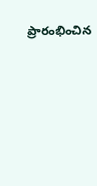ప్రారంభించిన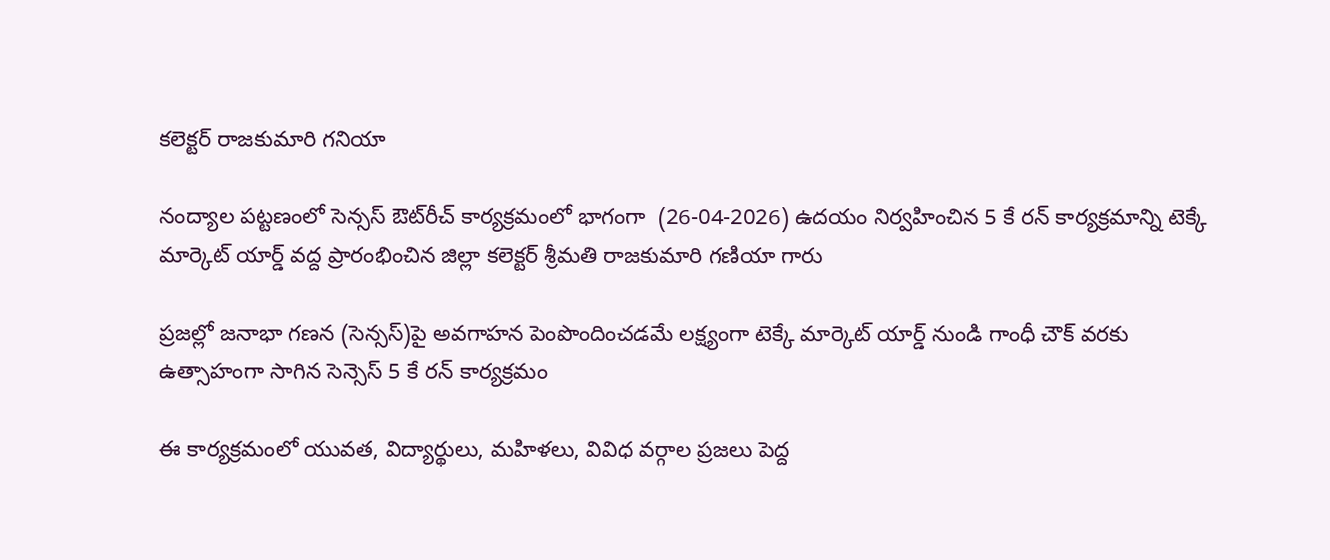కలెక్టర్ రాజకుమారి గనియా

నంద్యాల పట్టణంలో సెన్సస్ ఔట్‌రీచ్ కార్యక్రమంలో భాగంగా  (26-04-2026) ఉదయం నిర్వహించిన 5 కే రన్ కార్యక్రమాన్ని టెక్కే మార్కెట్ యార్డ్ వద్ద ప్రారంభించిన జిల్లా కలెక్టర్ శ్రీమతి రాజకుమారి గణియా గారు

ప్రజల్లో జనాభా గణన (సెన్సస్)పై అవగాహన పెంపొందించడమే లక్ష్యంగా టెక్కే మార్కెట్ యార్డ్ నుండి గాంధీ చౌక్ వరకు ఉత్సాహంగా సాగిన సెన్సెస్ 5 కే రన్ కార్యక్రమం

ఈ కార్యక్రమంలో యువత, విద్యార్థులు, మహిళలు, వివిధ వర్గాల ప్రజలు పెద్ద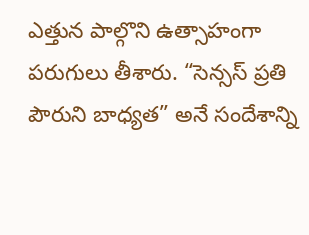ఎత్తున పాల్గొని ఉత్సాహంగా పరుగులు తీశారు. “సెన్సస్ ప్రతి పౌరుని బాధ్యత” అనే సందేశాన్ని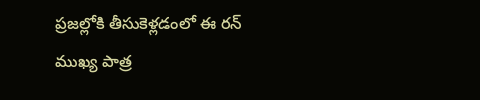ప్రజల్లోకి తీసుకెళ్లడంలో ఈ రన్ ముఖ్య పాత్ర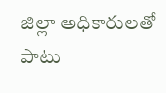జిల్లా అధికారులతో పాటు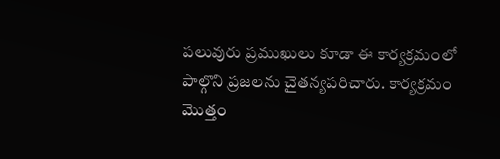పలువురు ప్రముఖులు కూడా ఈ కార్యక్రమంలో పాల్గొని ప్రజలను చైతన్యపరిచారు. కార్యక్రమం మొత్తం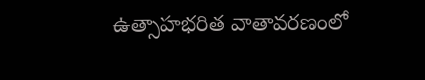ఉత్సాహభరిత వాతావరణంలో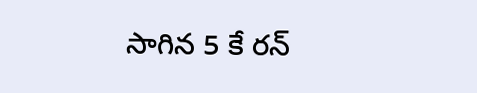సాగిన 5 కే రన్